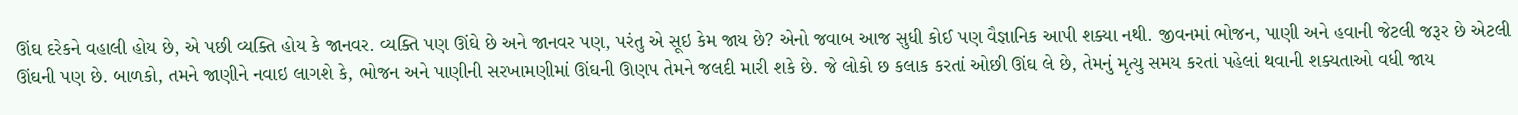ઊંઘ દરેકને વહાલી હોય છે, એ પછી વ્યક્તિ હોય કે જાનવર. વ્યક્તિ પણ ઊંઘે છે અને જાનવર પણ, પરંતુ એ સૂઇ કેમ જાય છે? એનો જવાબ આજ સુધી કોઈ પણ વૈજ્ઞાનિક આપી શક્યા નથી. જીવનમાં ભોજન, પાણી અને હવાની જેટલી જરૂર છે એટલી ઊંઘની પણ છે. બાળકો, તમને જાણીને નવાઇ લાગશે કે, ભોજન અને પાણીની સરખામણીમાં ઊંઘની ઊણપ તેમને જલદી મારી શકે છે. જે લોકો છ કલાક કરતાં ઓછી ઊંઘ લે છે, તેમનું મૃત્યુ સમય કરતાં પહેલાં થવાની શક્યતાઓ વધી જાય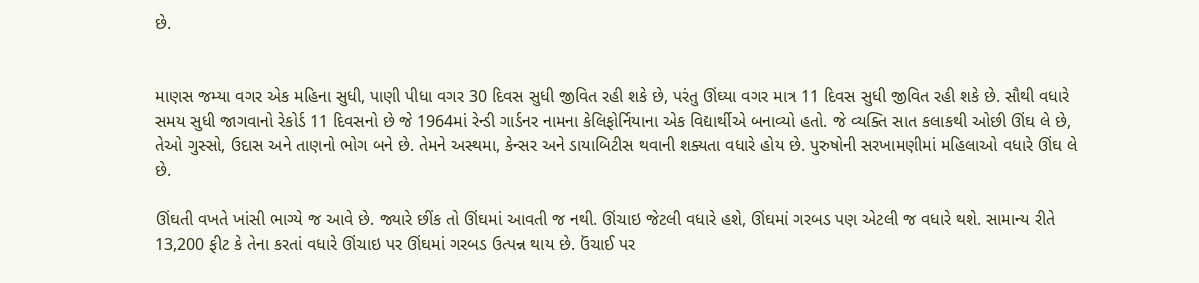છે.


માણસ જમ્યા વગર એક મહિના સુધી, પાણી પીધા વગર 30 દિવસ સુધી જીવિત રહી શકે છે, પરંતુ ઊંઘ્યા વગર માત્ર 11 દિવસ સુધી જીવિત રહી શકે છે. સૌથી વધારે સમય સુધી જાગવાનો રેકોર્ડ 11 દિવસનો છે જે 1964માં રેન્ડી ગાર્ડનર નામના કેલિફોર્નિયાના એક વિદ્યાર્થીએ બનાવ્યો હતો. જે વ્યક્તિ સાત કલાકથી ઓછી ઊંઘ લે છે, તેઓ ગુસ્સો, ઉદાસ અને તાણનો ભોગ બને છે. તેમને અસ્થમા, કેન્સર અને ડાયાબિટીસ થવાની શક્યતા વધારે હોય છે. પુરુષોની સરખામણીમાં મહિલાઓ વધારે ઊંઘ લે છે.

ઊંઘતી વખતે ખાંસી ભાગ્યે જ આવે છે. જ્યારે છીંક તો ઊંઘમાં આવતી જ નથી. ઊંચાઇ જેટલી વધારે હશે, ઊંઘમાં ગરબડ પણ એટલી જ વધારે થશે. સામાન્ય રીતે 13,200 ફીટ કે તેના કરતાં વધારે ઊંચાઇ પર ઊંઘમાં ગરબડ ઉત્પન્ન થાય છે. ઉંચાઈ પર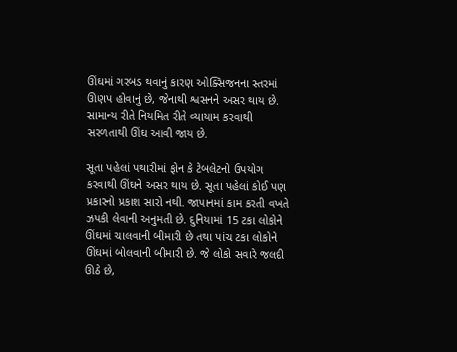ઊંઘમાં ગરબડ થવાનું કારણ ઓક્સિજનના સ્તરમાં ઊણપ હોવાનું છે, જેનાથી શ્વસનને અસર થાય છે. સામાન્ય રીતે નિયમિત રીતે વ્યાયામ કરવાથી સરળતાથી ઊંઘ આવી જાય છે.

સૂતા પહેલાં પથારીમાં ફોન કે ટેબલેટનો ઉપયોગ કરવાથી ઊંઘને અસર થાય છે. સૂતા પહેલાં કોઈ પણ પ્રકારનો પ્રકાશ સારો નથી. જાપાનમાં કામ કરતી વખતે ઝપકી લેવાની અનુમતી છે. દુનિયામાં 15 ટકા લોકોને ઊંઘમાં ચાલવાની બીમારી છે તથા પાંચ ટકા લોકોને ઊંઘમાં બોલવાની બીમારી છે. જે લોકો સવારે જલદી ઊઠે છે,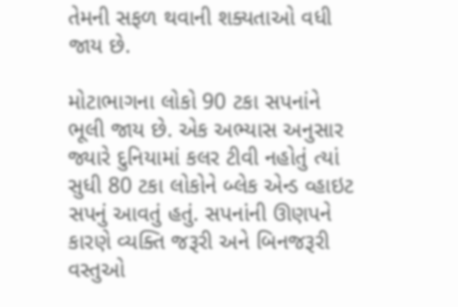તેમની સફળ થવાની શક્યતાઓ વધી જાય છે.

મોટાભાગના લોકો 90 ટકા સપનાંને ભૂલી જાય છે. એક અભ્યાસ અનુસાર જ્યારે દુનિયામાં કલર ટીવી નહોતું ત્યાં સુધી 80 ટકા લોકોને બ્લેક એન્ડ વ્હાઇટ સપનું આવતું હતું. સપનાંની ઊણપને કારણે વ્યક્તિ જરૂરી અને બિનજરૂરી વસ્તુઓ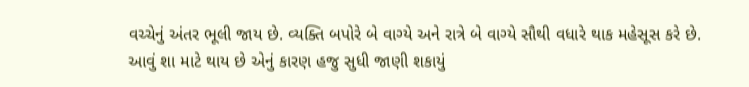વચ્ચેનું અંતર ભૂલી જાય છે. વ્યક્તિ બપોરે બે વાગ્યે અને રાત્રે બે વાગ્યે સૌથી વધારે થાક મહેસૂસ કરે છે. આવું શા માટે થાય છે એનું કારણ હજુ સુધી જાણી શકાયું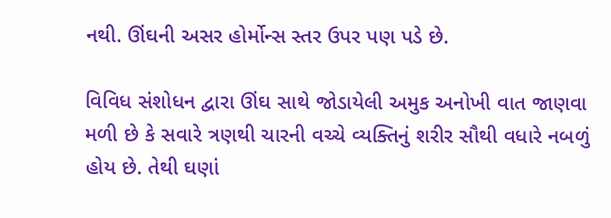નથી. ઊંઘની અસર હોર્મોન્સ સ્તર ઉપર પણ પડે છે.

વિવિધ સંશોધન દ્વારા ઊંઘ સાથે જોડાયેલી અમુક અનોખી વાત જાણવા મળી છે કે સવારે ત્રણથી ચારની વચ્ચે વ્યક્તિનું શરીર સૌથી વધારે નબળું હોય છે. તેથી ઘણાં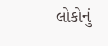લોકોનું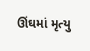ઊંઘમાં મૃત્યુ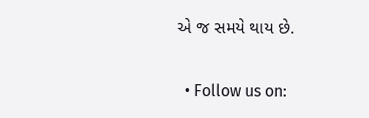એ જ સમયે થાય છે.


  • Follow us on: